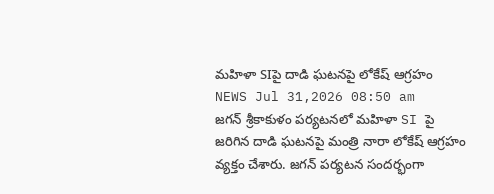మహిళా SIపై దాడి ఘటనపై లోకేష్ ఆగ్రహం
NEWS Jul 31,2026 08:50 am
జగన్ శ్రీకాకుళం పర్యటనలో మహిళా SI పై జరిగిన దాడి ఘటనపై మంత్రి నారా లోకేష్ ఆగ్రహం వ్యక్తం చేశారు. జగన్ పర్యటన సందర్భంగా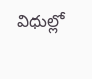విధుల్లో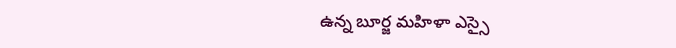ఉన్న బూర్జ మహిళా ఎస్సై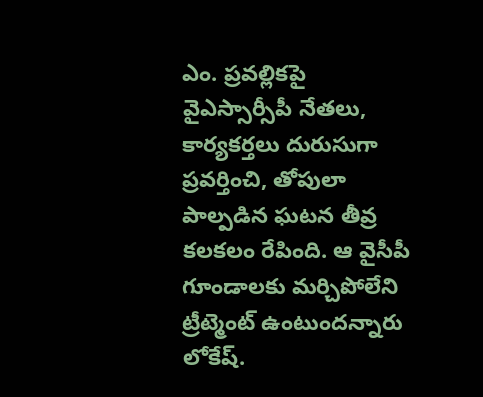ఎం. ప్రవల్లికపై వైఎస్సార్సీపీ నేతలు, కార్యకర్తలు దురుసుగా ప్రవర్తించి, తోపులా పాల్పడిన ఘటన తీవ్ర కలకలం రేపింది. ఆ వైసీపీ గూండాలకు మర్చిపోలేని ట్రీట్మెంట్ ఉంటుందన్నారు లోకేష్.